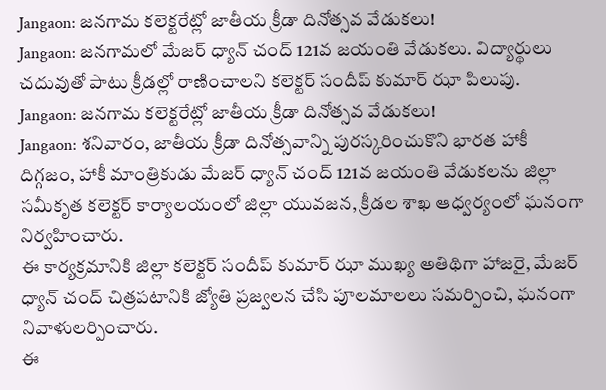Jangaon: జనగామ కలెక్టరేట్లో జాతీయ క్రీడా దినోత్సవ వేడుకలు!
Jangaon: జనగామలో మేజర్ ధ్యాన్ చంద్ 121వ జయంతి వేడుకలు. విద్యార్థులు చదువుతో పాటు క్రీడల్లో రాణించాలని కలెక్టర్ సందీప్ కుమార్ ఝా పిలుపు.
Jangaon: జనగామ కలెక్టరేట్లో జాతీయ క్రీడా దినోత్సవ వేడుకలు!
Jangaon: శనివారం, జాతీయ క్రీడా దినోత్సవాన్ని పురస్కరించుకొని భారత హాకీ దిగ్గజం, హాకీ మాంత్రికుడు మేజర్ ధ్యాన్ చంద్ 121వ జయంతి వేడుకలను జిల్లా సమీకృత కలెక్టర్ కార్యాలయంలో జిల్లా యువజన, క్రీడల శాఖ ఆధ్వర్యంలో ఘనంగా నిర్వహించారు.
ఈ కార్యక్రమానికి జిల్లా కలెక్టర్ సందీప్ కుమార్ ఝా ముఖ్య అతిథిగా హాజరై, మేజర్ ధ్యాన్ చంద్ చిత్రపటానికి జ్యోతి ప్రజ్వలన చేసి పూలమాలలు సమర్పించి, ఘనంగా నివాళులర్పించారు.
ఈ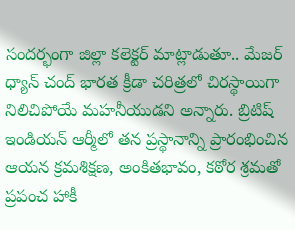సందర్భంగా జిల్లా కలెక్టర్ మాట్లాడుతూ.. మేజర్ ధ్యాన్ చంద్ భారత క్రీడా చరిత్రలో చిరస్థాయిగా నిలిచిపోయే మహనీయుడని అన్నారు. బ్రిటిష్ ఇండియన్ ఆర్మీలో తన ప్రస్థానాన్ని ప్రారంభించిన ఆయన క్రమశిక్షణ, అంకితభావం, కఠోర శ్రమతో ప్రపంచ హాకీ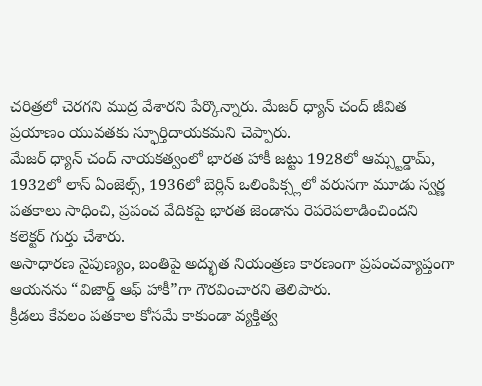చరిత్రలో చెరగని ముద్ర వేశారని పేర్కొన్నారు. మేజర్ ధ్యాన్ చంద్ జీవిత ప్రయాణం యువతకు స్ఫూర్తిదాయకమని చెప్పారు.
మేజర్ ధ్యాన్ చంద్ నాయకత్వంలో భారత హాకీ జట్టు 1928లో ఆమ్స్టర్డామ్, 1932లో లాస్ ఏంజెల్స్, 1936లో బెర్లిన్ ఒలింపిక్స్లలో వరుసగా మూడు స్వర్ణ పతకాలు సాధించి, ప్రపంచ వేదికపై భారత జెండాను రెపరెపలాడించిందని కలెక్టర్ గుర్తు చేశారు.
అసాధారణ నైపుణ్యం, బంతిపై అద్భుత నియంత్రణ కారణంగా ప్రపంచవ్యాప్తంగా ఆయనను “విజార్డ్ ఆఫ్ హాకీ”గా గౌరవించారని తెలిపారు.
క్రీడలు కేవలం పతకాల కోసమే కాకుండా వ్యక్తిత్వ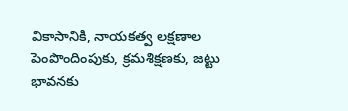వికాసానికి, నాయకత్వ లక్షణాల పెంపొందింపుకు, క్రమశిక్షణకు, జట్టు భావనకు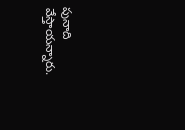పునాది వేస్తాయన్నారు.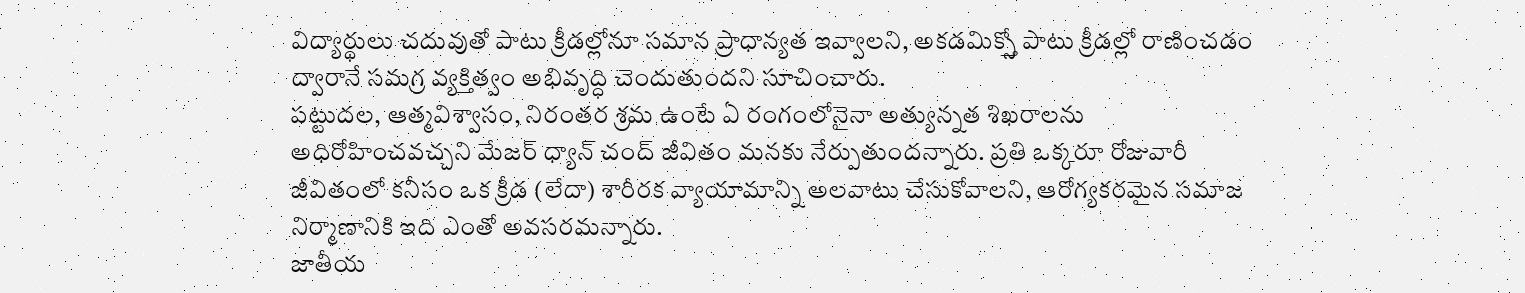విద్యార్థులు చదువుతో పాటు క్రీడల్లోనూ సమాన ప్రాధాన్యత ఇవ్వాలని, అకడమిక్స్తో పాటు క్రీడల్లో రాణించడం ద్వారానే సమగ్ర వ్యక్తిత్వం అభివృద్ధి చెందుతుందని సూచించారు.
పట్టుదల, ఆత్మవిశ్వాసం, నిరంతర శ్రమ ఉంటే ఏ రంగంలోనైనా అత్యున్నత శిఖరాలను అధిరోహించవచ్చని మేజర్ ధ్యాన్ చంద్ జీవితం మనకు నేర్పుతుందన్నారు. ప్రతి ఒక్కరూ రోజువారీ జీవితంలో కనీసం ఒక క్రీడ (లేదా) శారీరక వ్యాయామాన్ని అలవాటు చేసుకోవాలని, ఆరోగ్యకరమైన సమాజ నిర్మాణానికి ఇది ఎంతో అవసరమన్నారు.
జాతీయ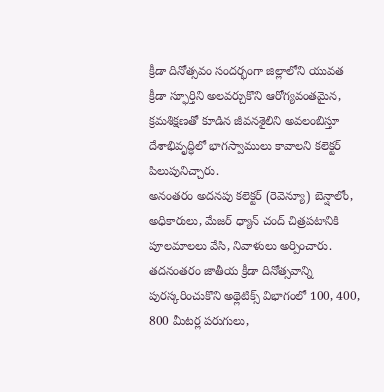క్రీడా దినోత్సవం సందర్భంగా జిల్లాలోని యువత క్రీడా స్ఫూర్తిని అలవర్చుకొని ఆరోగ్యవంతమైన, క్రమశిక్షణతో కూడిన జీవనశైలిని అవలంబిస్తూ దేశాభివృద్ధిలో భాగస్వాములు కావాలని కలెక్టర్ పిలుపునిచ్చారు.
అనంతరం అదనపు కలెక్టర్ (రెవెన్యూ) బెన్షాలోం, అధికారులు, మేజర్ ధ్యాన్ చంద్ చిత్రపటానికి పూలమాలలు వేసి, నివాళులు అర్పించారు.
తదనంతరం జాతీయ క్రీడా దినోత్సవాన్ని పురస్కరించుకొని అథ్లెటిక్స్ విభాగంలో 100, 400, 800 మీటర్ల పరుగులు,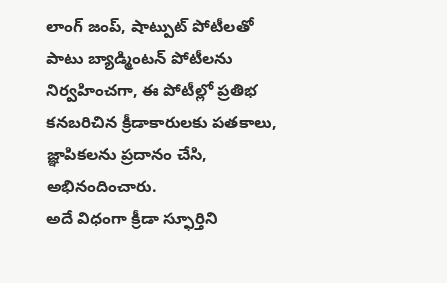లాంగ్ జంప్, షాట్పుట్ పోటీలతో పాటు బ్యాడ్మింటన్ పోటీలను నిర్వహించగా, ఈ పోటీల్లో ప్రతిభ కనబరిచిన క్రీడాకారులకు పతకాలు, జ్ఞాపికలను ప్రదానం చేసి, అభినందించారు.
అదే విధంగా క్రీడా స్ఫూర్తిని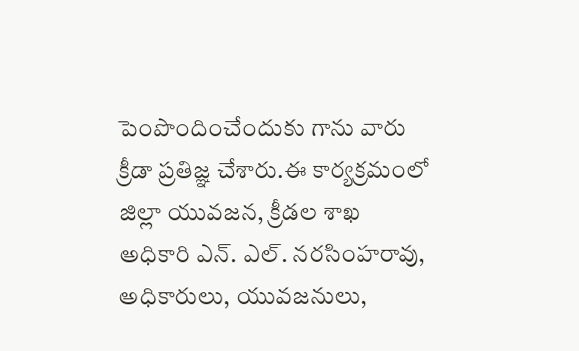పెంపొందించేందుకు గాను వారు క్రీడా ప్రతిజ్ఞ చేశారు.ఈ కార్యక్రమంలో జిల్లా యువజన, క్రీడల శాఖ అధికారి ఎన్. ఎల్. నరసింహరావు, అధికారులు, యువజనులు,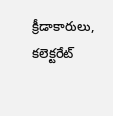క్రీడాకారులు, కలెక్టరేట్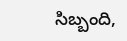సిబ్బంది,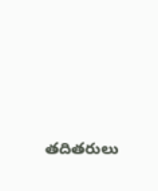తదితరులు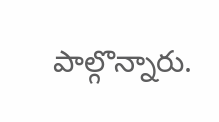పాల్గొన్నారు.